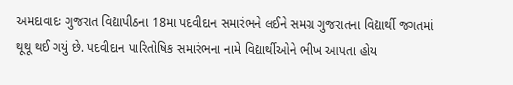અમદાવાદઃ ગુજરાત વિદ્યાપીઠના 18મા પદવીદાન સમારંભને લઈને સમગ્ર ગુજરાતના વિદ્યાર્થી જગતમાં થૂથૂ થઈ ગયું છે. પદવીદાન પારિતોષિક સમારંભના નામે વિદ્યાર્થીઓને ભીખ આપતા હોય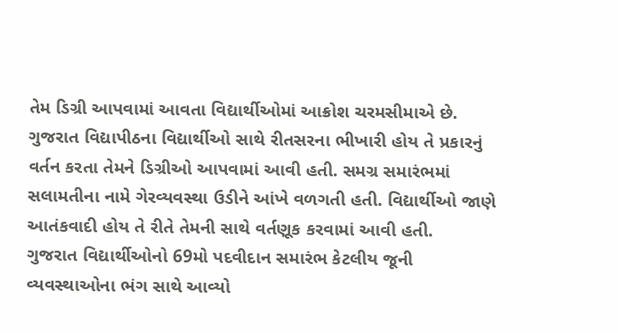તેમ ડિગ્રી આપવામાં આવતા વિદ્યાર્થીઓમાં આક્રોશ ચરમસીમાએ છે.
ગુજરાત વિદ્યાપીઠના વિદ્યાર્થીઓ સાથે રીતસરના ભીખારી હોય તે પ્રકારનું વર્તન કરતા તેમને ડિગ્રીઓ આપવામાં આવી હતી. સમગ્ર સમારંભમાં સલામતીના નામે ગેરવ્યવસ્થા ઉડીને આંખે વળગતી હતી. વિદ્યાર્થીઓ જાણે આતંકવાદી હોય તે રીતે તેમની સાથે વર્તણૂક કરવામાં આવી હતી.
ગુજરાત વિદ્યાર્થીઓનો 69મો પદવીદાન સમારંભ કેટલીય જૂની વ્યવસ્થાઓના ભંગ સાથે આવ્યો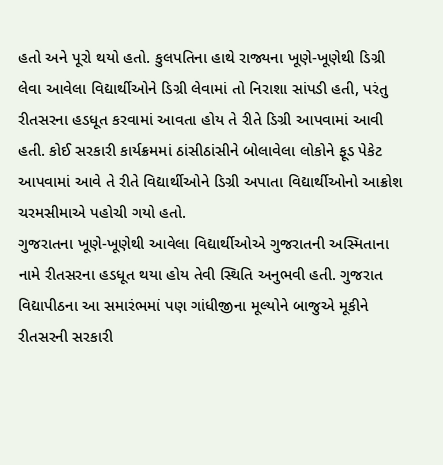હતો અને પૂરો થયો હતો. કુલપતિના હાથે રાજ્યના ખૂણે-ખૂણેથી ડિગ્રી લેવા આવેલા વિદ્યાર્થીઓને ડિગ્રી લેવામાં તો નિરાશા સાંપડી હતી, પરંતુ રીતસરના હડધૂત કરવામાં આવતા હોય તે રીતે ડિગ્રી આપવામાં આવી હતી. કોઈ સરકારી કાર્યક્રમમાં ઠાંસીઠાંસીને બોલાવેલા લોકોને ફૂડ પેકેટ આપવામાં આવે તે રીતે વિદ્યાર્થીઓને ડિગ્રી અપાતા વિદ્યાર્થીઓનો આક્રોશ ચરમસીમાએ પહોચી ગયો હતો.
ગુજરાતના ખૂણે-ખૂણેથી આવેલા વિદ્યાર્થીઓએ ગુજરાતની અસ્મિતાના નામે રીતસરના હડધૂત થયા હોય તેવી સ્થિતિ અનુભવી હતી. ગુજરાત વિદ્યાપીઠના આ સમારંભમાં પણ ગાંધીજીના મૂલ્યોને બાજુએ મૂકીને રીતસરની સરકારી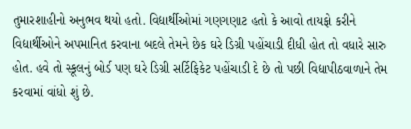તુમારશાહીનો અનુભવ થયો હતો. વિદ્યાર્થીઓમાં ગણગણાટ હતો કે આવો તાયફો કરીને વિદ્યાર્થીઓને અપમાનિત કરવાના બદલે તેમને છેક ઘરે ડિગ્રી પહોંચાડી દીધી હોત તો વધારે સારુ હોત. હવે તો સ્કૂલનું બોર્ડ પણ ઘરે ડિગ્રી સર્ટિફિકેટ પહોંચાડી દે છે તો પછી વિદ્યાપીઠવાળાને તેમ કરવામાં વાંધો શું છે.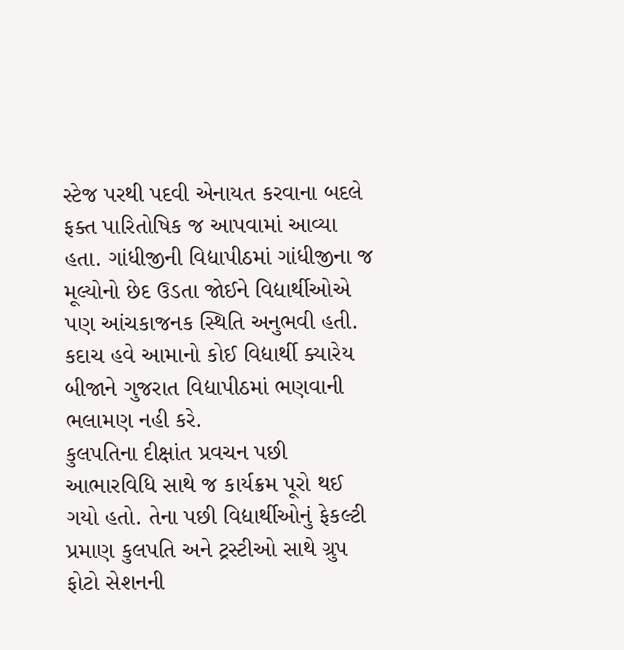સ્ટેજ પરથી પદવી એનાયત કરવાના બદલે ફક્ત પારિતોષિક જ આપવામાં આવ્યા હતા. ગાંધીજીની વિદ્યાપીઠમાં ગાંધીજીના જ મૂલ્યોનો છેદ ઉડતા જોઈને વિદ્યાર્થીઓએ પણ આંચકાજનક સ્થિતિ અનુભવી હતી. કદાચ હવે આમાનો કોઈ વિદ્યાર્થી ક્યારેય બીજાને ગુજરાત વિદ્યાપીઠમાં ભણવાની ભલામણ નહી કરે.
કુલપતિના દીક્ષાંત પ્રવચન પછી આભારવિધિ સાથે જ કાર્યક્રમ પૂરો થઈ ગયો હતો. તેના પછી વિદ્યાર્થીઓનું ફેકલ્ટી પ્રમાણ કુલપતિ અને ટ્રસ્ટીઓ સાથે ગ્રુપ ફોટો સેશનની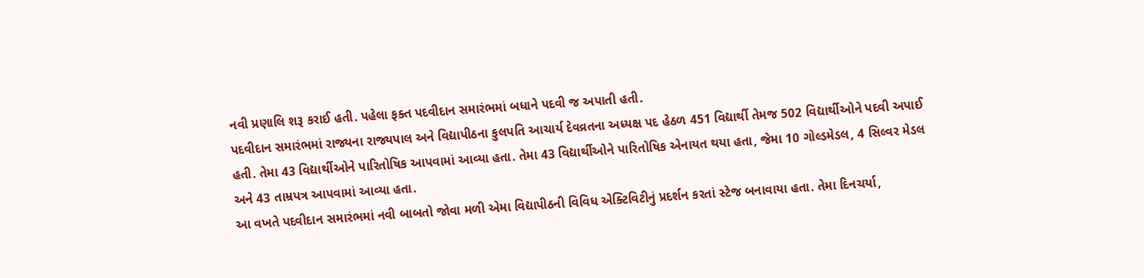નવી પ્રણાલિ શરૂ કરાઈ હતી. પહેલા ફક્ત પદવીદાન સમારંભમાં બધાને પદવી જ અપાતી હતી.
પદવીદાન સમારંભમાં રાજ્યના રાજ્યપાલ અને વિદ્યાપીઠના કુલપતિ આચાર્ય દેવવ્રતના અધ્યક્ષ પદ હેઠળ 451 વિદ્યાર્થી તેમજ 502 વિદ્યાર્થીઓને પદવી અપાઈ હતી. તેમા 43 વિદ્યાર્થીઓને પારિતોષિક આપવામાં આવ્યા હતા. તેમા 43 વિદ્યાર્થીઓને પારિતોષિક એનાયત થયા હતા, જેમા 10 ગોલ્ડમેડલ, 4 સિલ્વર મેડલ અને 43 તામ્રપત્ર આપવામાં આવ્યા હતા.
આ વખતે પદવીદાન સમારંભમાં નવી બાબતો જોવા મળી એમા વિદ્યાપીઠની વિવિધ એક્ટિવિટીનું પ્રદર્શન કરતાં સ્ટેજ બનાવાયા હતા. તેમા દિનચર્યા,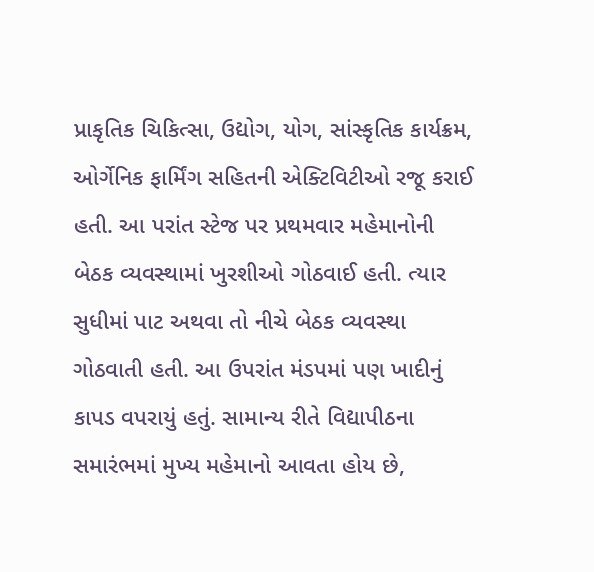પ્રાકૃતિક ચિકિત્સા, ઉદ્યોગ, યોગ, સાંસ્કૃતિક કાર્યક્રમ, ઓર્ગેનિક ફાર્મિંગ સહિતની એક્ટિવિટીઓ રજૂ કરાઈ હતી. આ પરાંત સ્ટેજ પર પ્રથમવાર મહેમાનોની બેઠક વ્યવસ્થામાં ખુરશીઓ ગોઠવાઈ હતી. ત્યાર સુધીમાં પાટ અથવા તો નીચે બેઠક વ્યવસ્થા ગોઠવાતી હતી. આ ઉપરાંત મંડપમાં પણ ખાદીનું કાપડ વપરાયું હતું. સામાન્ય રીતે વિદ્યાપીઠના સમારંભમાં મુખ્ય મહેમાનો આવતા હોય છે,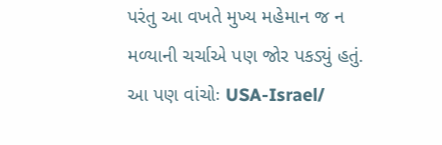પરંતુ આ વખતે મુખ્ય મહેમાન જ ન મળ્યાની ચર્ચાએ પણ જોર પકડ્યું હતું.
આ પણ વાંચોઃ USA-Israel/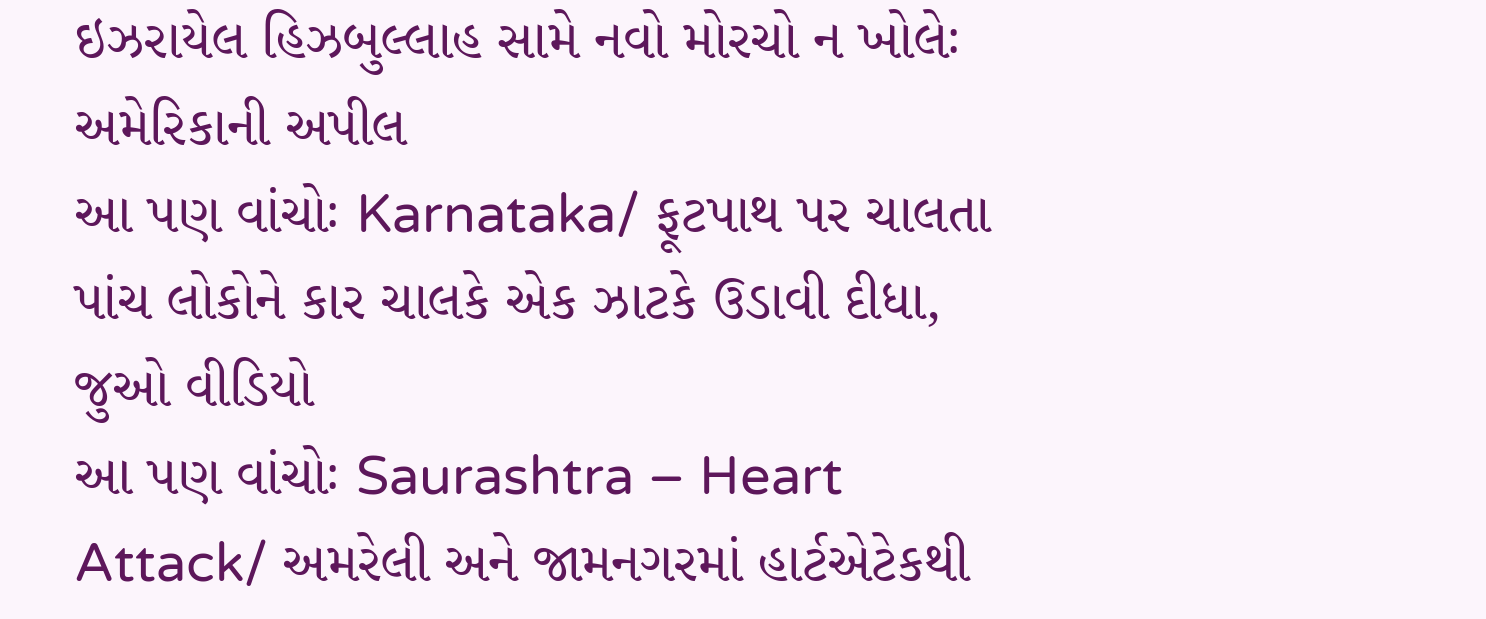ઇઝરાયેલ હિઝબુલ્લાહ સામે નવો મોરચો ન ખોલેઃ અમેરિકાની અપીલ
આ પણ વાંચોઃ Karnataka/ ફૂટપાથ પર ચાલતા પાંચ લોકોને કાર ચાલકે એક ઝાટકે ઉડાવી દીધા, જુઓ વીડિયો
આ પણ વાંચોઃ Saurashtra – Heart Attack/ અમરેલી અને જામનગરમાં હાર્ટએટેકથી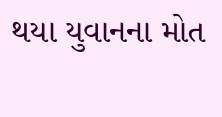થયા યુવાનના મોત